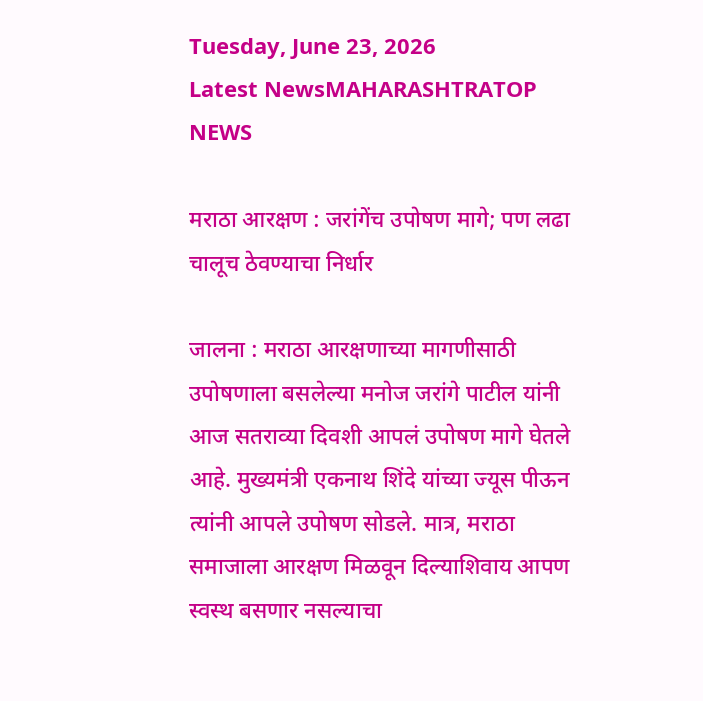Tuesday, June 23, 2026
Latest NewsMAHARASHTRATOP NEWS

मराठा आरक्षण : जरांगेंच उपोषण मागे; पण लढा चालूच ठेवण्याचा निर्धार

जालना : मराठा आरक्षणाच्या मागणीसाठी उपोषणाला बसलेल्या मनोज जरांगे पाटील यांनी आज सतराव्या दिवशी आपलं उपोषण मागे घेतले आहे. मुख्यमंत्री एकनाथ शिंदे यांच्या ज्यूस पीऊन त्यांनी आपले उपोषण सोडले. मात्र, मराठा समाजाला आरक्षण मिळवून दिल्याशिवाय आपण स्वस्थ बसणार नसल्याचा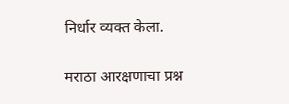निर्धार व्यक्त केला.

मराठा आरक्षणाचा प्रश्न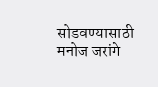सोडवण्यासाठी मनोज जरांगे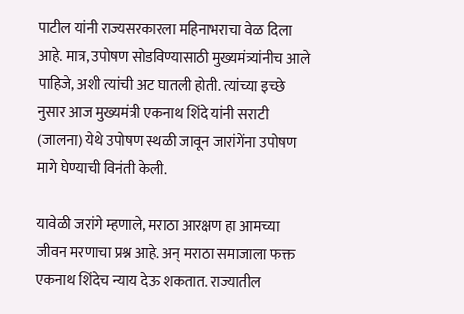पाटील यांनी राज्यसरकारला महिनाभराचा वेळ दिला आहे. मात्र, उपोषण सोडविण्यासाठी मुख्यमंत्र्यांनीच आले पाहिजे, अशी त्यांची अट घातली होती. त्यांच्या इच्छे नुसार आज मुख्यमंत्री एकनाथ शिंदे यांनी सराटी (जालना) येथे उपोषण स्थळी जावून जारांगेंना उपोषण मागे घेण्याची विनंती केली.

यावेळी जरांगे म्हणाले, मराठा आरक्षण हा आमच्या जीवन मरणाचा प्रश्न आहे. अन् मराठा समाजाला फक्त एकनाथ शिंदेच न्याय देऊ शकतात. राज्यातील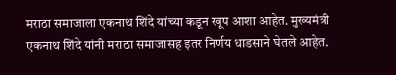मराठा समाजाला एकनाथ शिंदे यांच्या कडून खूप आशा आहेत. मुख्यमंत्री एकनाथ शिंदे यांनी मराठा समाजासह इतर निर्णय धाडसाने घेतले आहेत.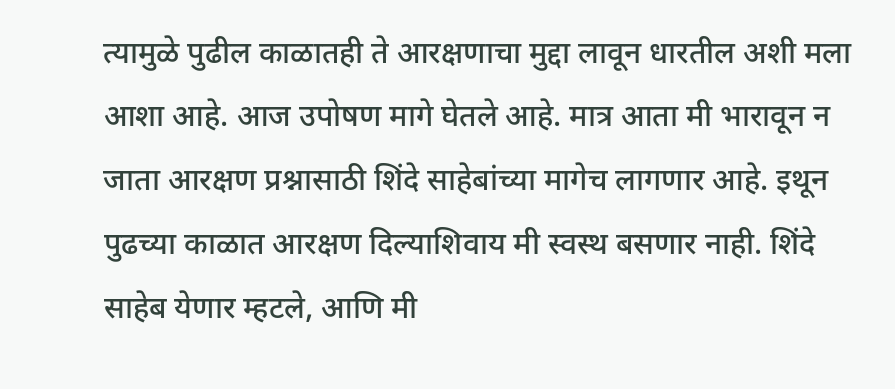त्यामुळे पुढील काळातही ते आरक्षणाचा मुद्दा लावून धारतील अशी मला आशा आहे. आज उपोषण मागे घेतले आहे. मात्र आता मी भारावून न जाता आरक्षण प्रश्नासाठी शिंदे साहेबांच्या मागेच लागणार आहे. इथून पुढच्या काळात आरक्षण दिल्याशिवाय मी स्वस्थ बसणार नाही. शिंदे साहेब येणार म्हटले, आणि मी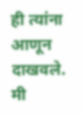ही त्यांना आणून दाखवले. मी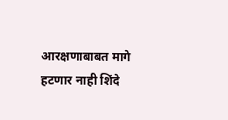आरक्षणाबाबत मागे हटणार नाही शिंदे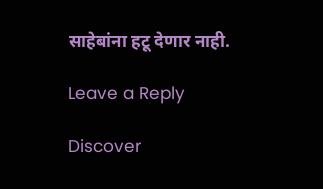साहेबांना हटू देणार नाही.

Leave a Reply

Discover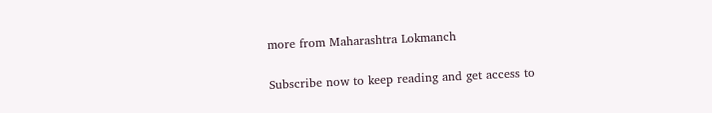more from Maharashtra Lokmanch

Subscribe now to keep reading and get access to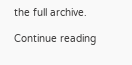the full archive.

Continue reading